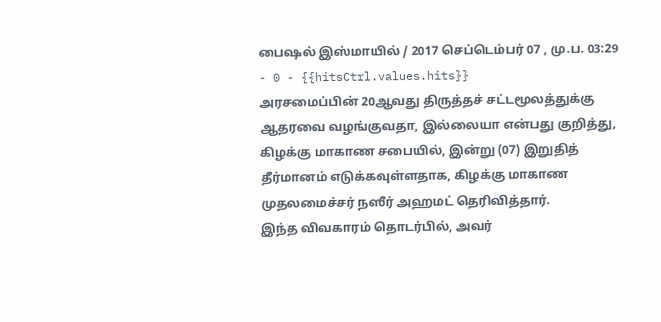பைஷல் இஸ்மாயில் / 2017 செப்டெம்பர் 07 , மு.ப. 03:29 - 0 - {{hitsCtrl.values.hits}}
அரசமைப்பின் 20ஆவது திருத்தச் சட்டமூலத்துக்கு ஆதரவை வழங்குவதா, இல்லையா என்பது குறித்து, கிழக்கு மாகாண சபையில், இன்று (07) இறுதித் தீர்மானம் எடுக்கவுள்ளதாக, கிழக்கு மாகாண முதலமைச்சர் நஸீர் அஹமட் தெரிவித்தார்.
இந்த விவகாரம் தொடர்பில், அவர்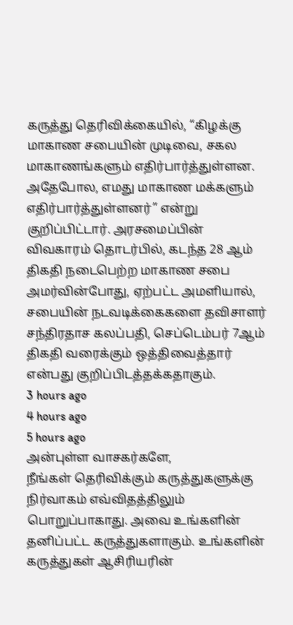கருத்து தெரிவிக்கையில், “கிழக்கு மாகாண சபையின் முடிவை, சகல மாகாணங்களும் எதிர்பார்த்துள்ளன. அதேபோல, எமது மாகாண மக்களும் எதிர்பார்த்துள்ளனர்” என்று குறிப்பிட்டார். அரசமைப்பின் விவகாரம் தொடர்பில், கடந்த 28 ஆம் திகதி நடைபெற்ற மாகாண சபை அமர்வின்போது, ஏற்பட்ட அமளியால், சபையின் நடவடிக்கைகளை தவிசாளர் சந்திரதாச கலப்பதி, செப்டெம்பர் 7ஆம் திகதி வரைக்கும் ஒத்திவைத்தார் என்பது குறிப்பிடத்தக்கதாகும்.
3 hours ago
4 hours ago
5 hours ago
அன்புள்ள வாசகர்களே,
நீங்கள் தெரிவிக்கும் கருத்துகளுக்கு நிர்வாகம் எவ்விதத்திலும் பொறுப்பாகாது. அவை உங்களின் தனிப்பட்ட கருத்துகளாகும். உங்களின் கருத்துகள் ஆசிரியரின்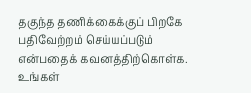தகுந்த தணிக்கைக்குப் பிறகே பதிவேற்றம் செய்யப்படும் என்பதைக் கவனத்திற்கொள்க. உங்கள்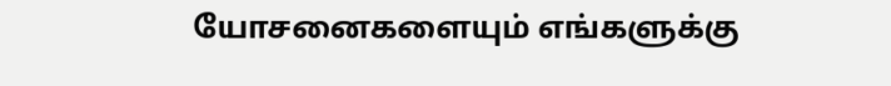யோசனைகளையும் எங்களுக்கு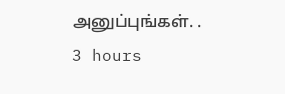அனுப்புங்கள். .
3 hours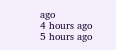ago
4 hours ago
5 hours ago